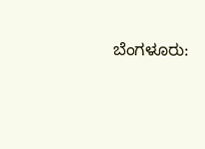ಬೆಂಗಳೂರು: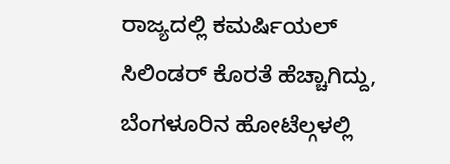ರಾಜ್ಯದಲ್ಲಿ ಕಮರ್ಷಿಯಲ್ ಸಿಲಿಂಡರ್ ಕೊರತೆ ಹೆಚ್ಚಾಗಿದ್ದು, ಬೆಂಗಳೂರಿನ ಹೋಟೆಲ್ಗಳಲ್ಲಿ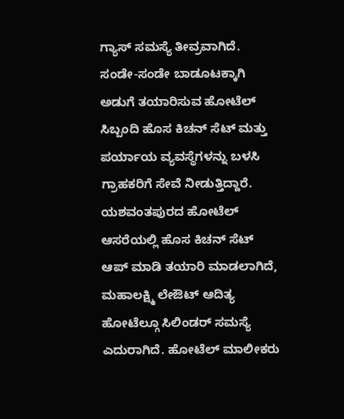ಗ್ಯಾಸ್ ಸಮಸ್ಯೆ ತೀವ್ರವಾಗಿದೆ.
ಸಂಡೇ-ಸಂಡೇ ಬಾಡೂಟಕ್ಕಾಗಿ ಅಡುಗೆ ತಯಾರಿಸುವ ಹೋಟೆಲ್ ಸಿಬ್ಬಂದಿ ಹೊಸ ಕಿಚನ್ ಸೆಟ್ ಮತ್ತು ಪರ್ಯಾಯ ವ್ಯವಸ್ಥೆಗಳನ್ನು ಬಳಸಿ ಗ್ರಾಹಕರಿಗೆ ಸೇವೆ ನೀಡುತ್ತಿದ್ದಾರೆ.
ಯಶವಂತಪುರದ ಹೋಟೆಲ್ ಆಸರೆಯಲ್ಲಿ ಹೊಸ ಕಿಚನ್ ಸೆಟ್ ಆಪ್ ಮಾಡಿ ತಯಾರಿ ಮಾಡಲಾಗಿದೆ, ಮಹಾಲಕ್ಷ್ಮಿ ಲೇಔಟ್ ಆದಿತ್ಯ ಹೋಟೆಲ್ಗೂ ಸಿಲಿಂಡರ್ ಸಮಸ್ಯೆ ಎದುರಾಗಿದೆ. ಹೋಟೆಲ್ ಮಾಲೀಕರು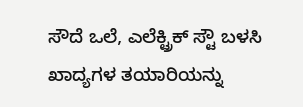ಸೌದೆ ಒಲೆ, ಎಲೆಕ್ಟ್ರಿಕ್ ಸ್ಟೌ ಬಳಸಿ ಖಾದ್ಯಗಳ ತಯಾರಿಯನ್ನು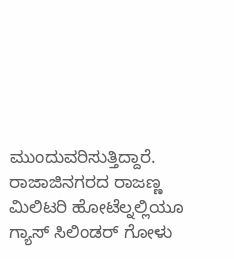ಮುಂದುವರಿಸುತ್ತಿದ್ದಾರೆ. ರಾಜಾಜಿನಗರದ ರಾಜಣ್ಣ ಮಿಲಿಟರಿ ಹೋಟೆಲ್ನಲ್ಲಿಯೂ ಗ್ಯಾಸ್ ಸಿಲಿಂಡರ್ ಗೋಳು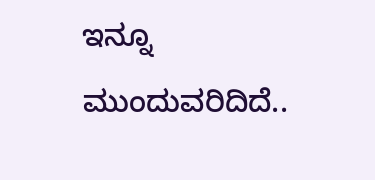ಇನ್ನೂ ಮುಂದುವರಿದಿದೆ..